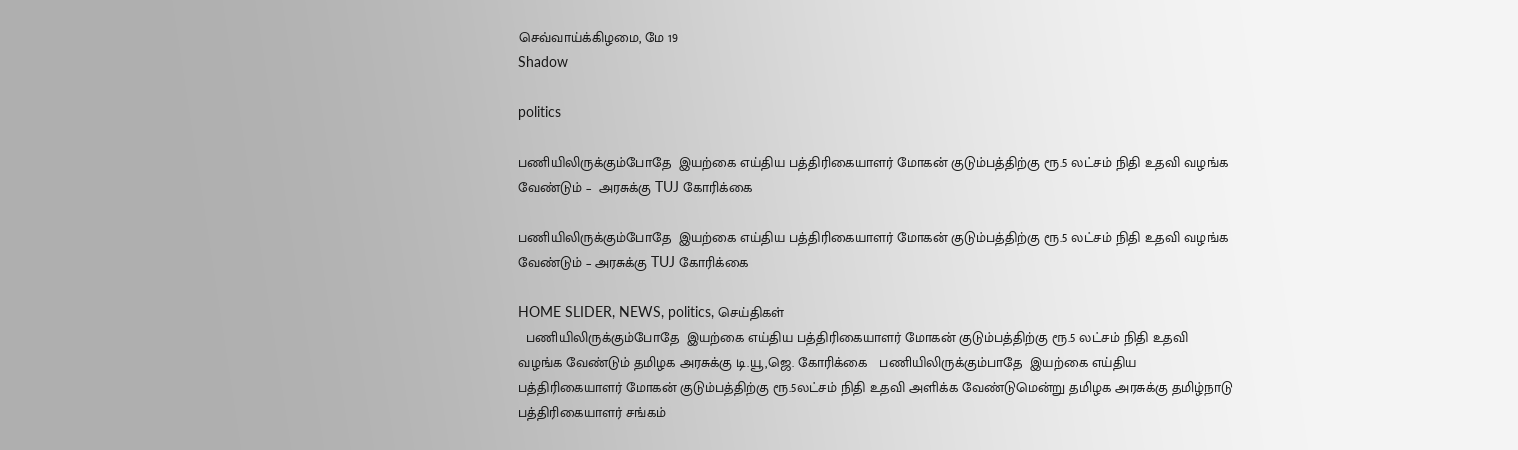செவ்வாய்க்கிழமை, மே 19
Shadow

politics

பணியிலிருக்கும்போதே  இயற்கை எய்திய பத்திரிகையாளர் மோகன் குடும்பத்திற்கு ரூ.5 லட்சம் நிதி உதவி வழங்க வேண்டும் –  அரசுக்கு TUJ கோரிக்கை

பணியிலிருக்கும்போதே  இயற்கை எய்திய பத்திரிகையாளர் மோகன் குடும்பத்திற்கு ரூ.5 லட்சம் நிதி உதவி வழங்க வேண்டும் – அரசுக்கு TUJ கோரிக்கை

HOME SLIDER, NEWS, politics, செய்திகள்
  பணியிலிருக்கும்போதே  இயற்கை எய்திய பத்திரிகையாளர் மோகன் குடும்பத்திற்கு ரூ.5 லட்சம் நிதி உதவி வழங்க வேண்டும் தமிழக அரசுக்கு டி.யூ,ஜெ. கோரிக்கை   பணியிலிருக்கும்பாதே  இயற்கை எய்திய பத்திரிகையாளர் மோகன் குடும்பத்திற்கு ரூ.5லட்சம் நிதி உதவி அளிக்க வேண்டுமென்று தமிழக அரசுக்கு தமிழ்நாடு பத்திரிகையாளர் சங்கம்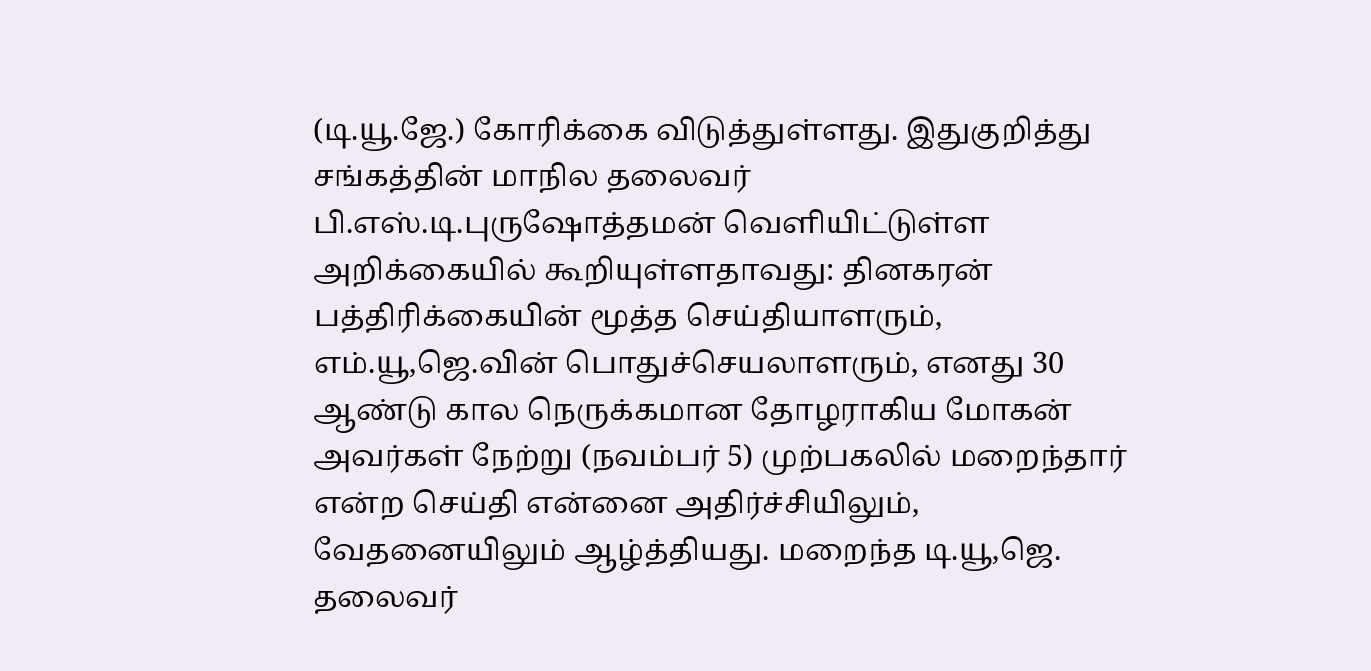(டி.யூ.ஜே.) கோரிக்கை விடுத்துள்ளது. இதுகுறித்து சங்கத்தின் மாநில தலைவர் பி.எஸ்.டி.புருஷோத்தமன் வெளியிட்டுள்ள அறிக்கையில் கூறியுள்ளதாவது: தினகரன் பத்திரிக்கையின் மூத்த செய்தியாளரும், எம்.யூ,ஜெ.வின் பொதுச்செயலாளரும், எனது 30 ஆண்டு கால நெருக்கமான தோழராகிய மோகன் அவர்கள் நேற்று (நவம்பர் 5) முற்பகலில் மறைந்தார் என்ற செய்தி என்னை அதிர்ச்சியிலும், வேதனையிலும் ஆழ்த்தியது. மறைந்த டி.யூ,ஜெ. தலைவர்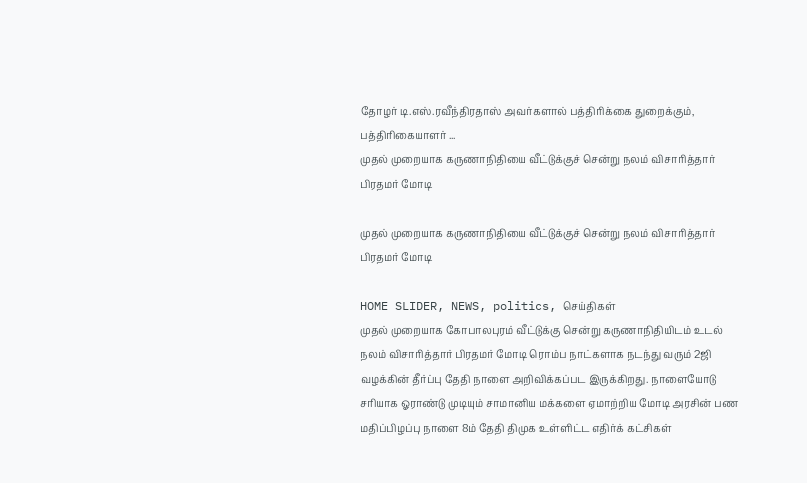தோழர் டி.எஸ்.ரவீந்திரதாஸ் அவர்களால் பத்திரிக்கை துறைக்கும், பத்திரிகையாளர் ...
முதல் முறையாக கருணாநிதியை வீட்டுக்குச் சென்று நலம் விசாரித்தார் பிரதமர் மோடி

முதல் முறையாக கருணாநிதியை வீட்டுக்குச் சென்று நலம் விசாரித்தார் பிரதமர் மோடி

HOME SLIDER, NEWS, politics, செய்திகள்
முதல் முறையாக கோபாலபுரம் வீட்டுக்கு சென்று கருணாநிதியிடம் உடல் நலம் விசாரித்தார் பிரதமர் மோடி ரொம்ப நாட்களாக நடந்து வரும் 2ஜி வழக்கின் தீர்ப்பு தேதி நாளை அறிவிக்கப்பட இருக்கிறது. நாளையோடு சரியாக ஓராண்டு முடியும் சாமானிய மக்களை ஏமாற்றிய மோடி அரசின் பண மதிப்பிழப்பு நாளை 8ம் தேதி திமுக உள்ளிட்ட எதிர்க் கட்சிகள்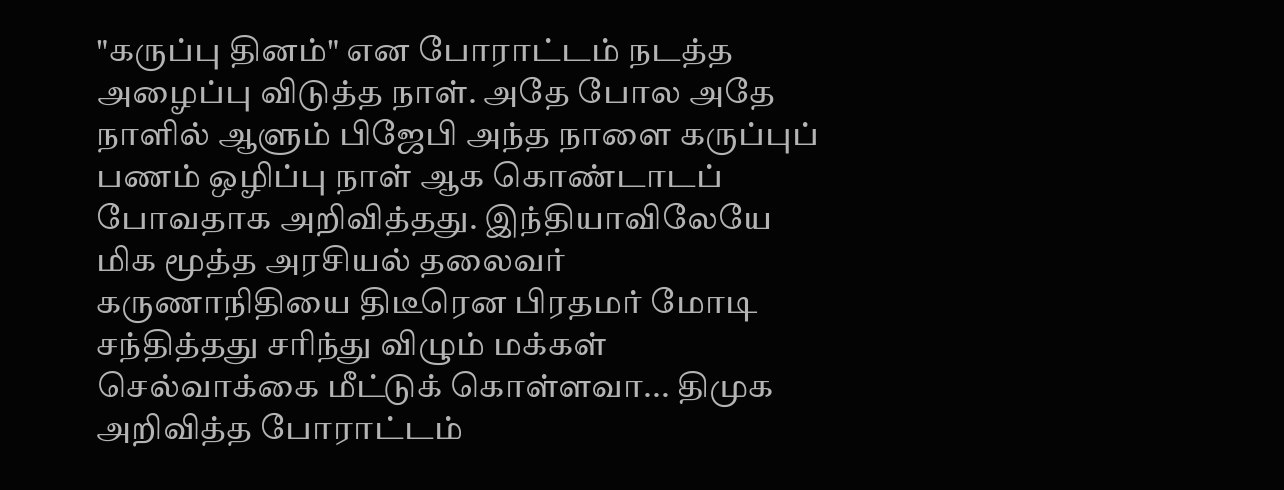"கருப்பு தினம்" என போராட்டம் நடத்த அழைப்பு விடுத்த நாள். அதே போல அதே நாளில் ஆளும் பிஜேபி அந்த நாளை கருப்புப் பணம் ஒழிப்பு நாள் ஆக கொண்டாடப் போவதாக அறிவித்தது. இந்தியாவிலேயே மிக மூத்த அரசியல் தலைவர் கருணாநிதியை திடீரென பிரதமர் மோடி சந்தித்தது சரிந்து விழும் மக்கள் செல்வாக்கை மீட்டுக் கொள்ளவா... திமுக அறிவித்த போராட்டம்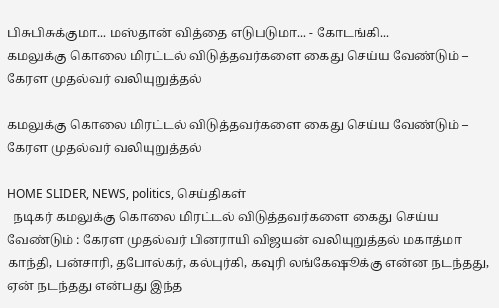பிசுபிசுக்குமா... மஸ்தான் வித்தை எடுபடுமா... - கோடங்கி...
கமலுக்கு கொலை மிரட்டல் விடுத்தவர்களை கைது செய்ய வேண்டும் – கேரள முதல்வர் வலியுறுத்தல்

கமலுக்கு கொலை மிரட்டல் விடுத்தவர்களை கைது செய்ய வேண்டும் – கேரள முதல்வர் வலியுறுத்தல்

HOME SLIDER, NEWS, politics, செய்திகள்
  நடிகர் கமலுக்கு கொலை மிரட்டல் விடுத்தவர்களை கைது செய்ய வேண்டும் : கேரள முதல்வர் பினராயி விஜயன் வலியுறுத்தல் மகாத்மா காந்தி, பன்சாரி, தபோல்கர், கல்புர்கி, கவுரி லங்கேஷூக்கு என்ன நடந்தது, ஏன் நடந்தது என்பது இந்த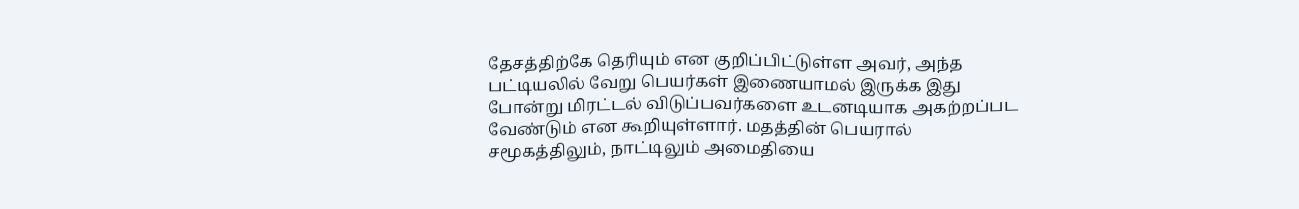தேசத்திற்கே தெரியும் என குறிப்பிட்டுள்ள அவர், அந்த பட்டியலில் வேறு பெயர்கள் இணையாமல் இருக்க இது போன்று மிரட்டல் விடுப்பவர்களை உடனடியாக அகற்றப்பட வேண்டும் என கூறியுள்ளார். மதத்தின் பெயரால் சமூகத்திலும், நாட்டிலும் அமைதியை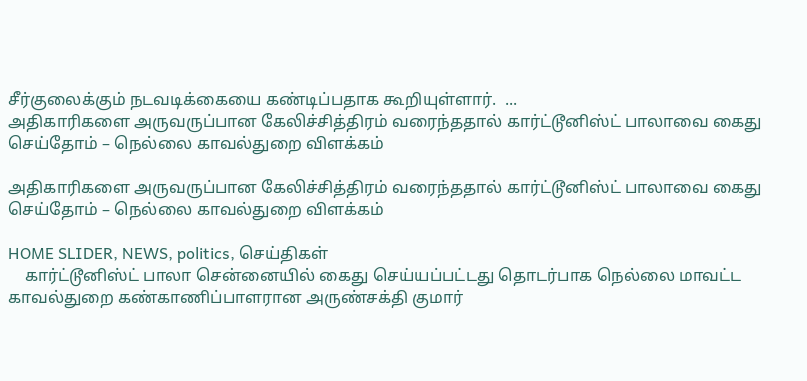சீர்குலைக்கும் நடவடிக்கையை கண்டிப்பதாக கூறியுள்ளார்.  ...
அதிகாரிகளை அருவருப்பான கேலிச்சித்திரம் வரைந்ததால் கார்ட்டூனிஸ்ட் பாலாவை கைது செய்தோம் – நெல்லை காவல்துறை விளக்கம்

அதிகாரிகளை அருவருப்பான கேலிச்சித்திரம் வரைந்ததால் கார்ட்டூனிஸ்ட் பாலாவை கைது செய்தோம் – நெல்லை காவல்துறை விளக்கம்

HOME SLIDER, NEWS, politics, செய்திகள்
    கார்ட்டூனிஸ்ட் பாலா சென்னையில் கைது செய்யப்பட்டது தொடர்பாக நெல்லை மாவட்ட காவல்துறை கண்காணிப்பாளரான அருண்சக்தி குமார்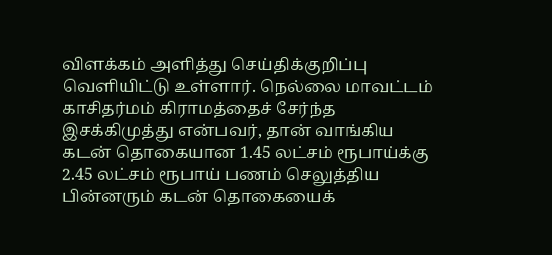விளக்கம் அளித்து செய்திக்குறிப்பு வெளியிட்டு உள்ளார். நெல்லை மாவட்டம் காசிதர்மம் கிராமத்தைச் சேர்ந்த இசக்கிமுத்து என்பவர், தான் வாங்கிய கடன் தொகையான 1.45 லட்சம் ரூபாய்க்கு 2.45 லட்சம் ரூபாய் பணம் செலுத்திய பின்னரும் கடன் தொகையைக்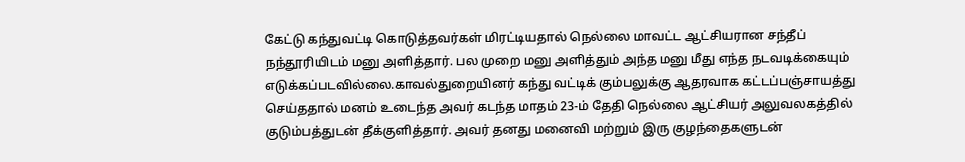கேட்டு கந்துவட்டி கொடுத்தவர்கள் மிரட்டியதால் நெல்லை மாவட்ட ஆட்சியரான சந்தீப் நந்தூரியிடம் மனு அளித்தார். பல முறை மனு அளித்தும் அந்த மனு மீது எந்த நடவடிக்கையும் எடுக்கப்படவில்லை.காவல்துறையினர் கந்து வட்டிக் கும்பலுக்கு ஆதரவாக கட்டப்பஞ்சாயத்து செய்ததால் மனம் உடைந்த அவர் கடந்த மாதம் 23-ம் தேதி நெல்லை ஆட்சியர் அலுவலகத்தில் குடும்பத்துடன் தீக்குளித்தார். அவர் தனது மனைவி மற்றும் இரு குழந்தைகளுடன்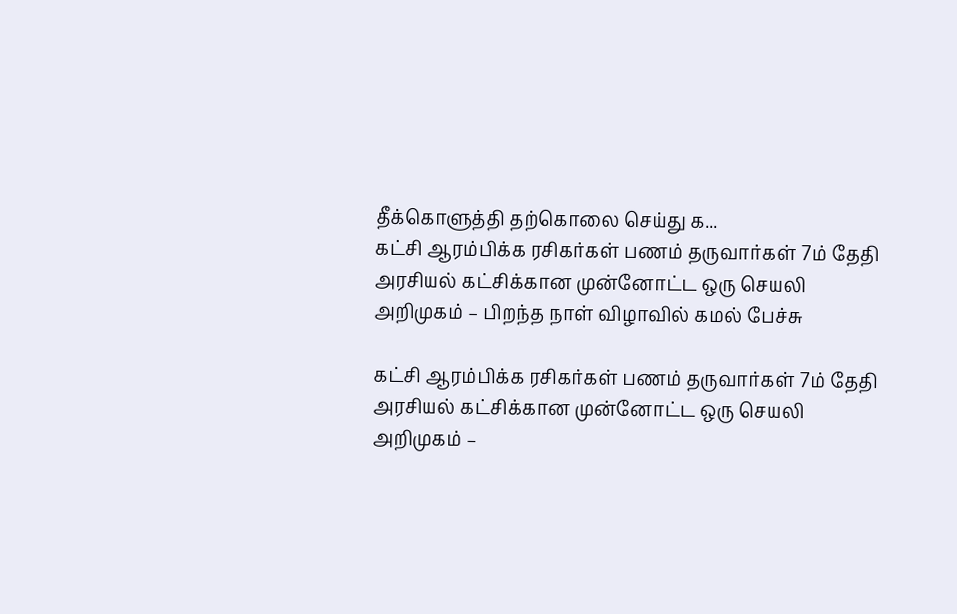தீக்கொளுத்தி தற்கொலை செய்து க...
கட்சி ஆரம்பிக்க ரசிகர்கள் பணம் தருவார்கள் 7ம் தேதி அரசியல் கட்சிக்கான முன்னோட்ட ஒரு செயலி அறிமுகம் – பிறந்த நாள் விழாவில் கமல் பேச்சு

கட்சி ஆரம்பிக்க ரசிகர்கள் பணம் தருவார்கள் 7ம் தேதி அரசியல் கட்சிக்கான முன்னோட்ட ஒரு செயலி அறிமுகம் –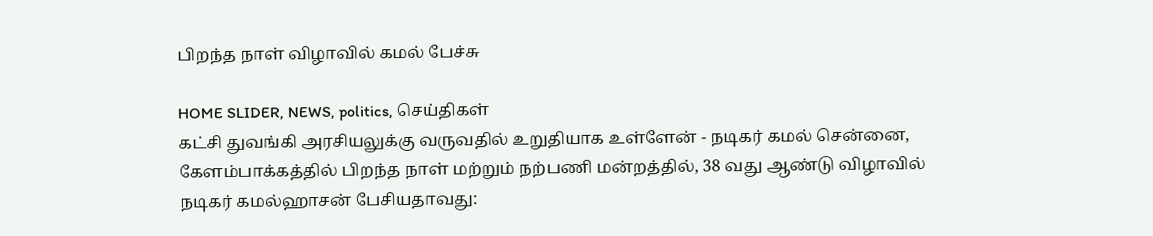பிறந்த நாள் விழாவில் கமல் பேச்சு

HOME SLIDER, NEWS, politics, செய்திகள்
கட்சி துவங்கி அரசியலுக்கு வருவதில் உறுதியாக உள்ளேன் - நடிகர் கமல் சென்னை, கேளம்பாக்கத்தில் பிறந்த நாள் மற்றும் நற்பணி மன்றத்தில், 38 வது ஆண்டு விழாவில் நடிகர் கமல்ஹாசன் பேசியதாவது: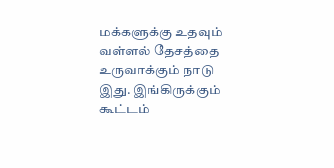மக்களுக்கு உதவும் வள்ளல் தேசத்தை உருவாக்கும் நாடு இது. இங்கிருக்கும் கூட்டம்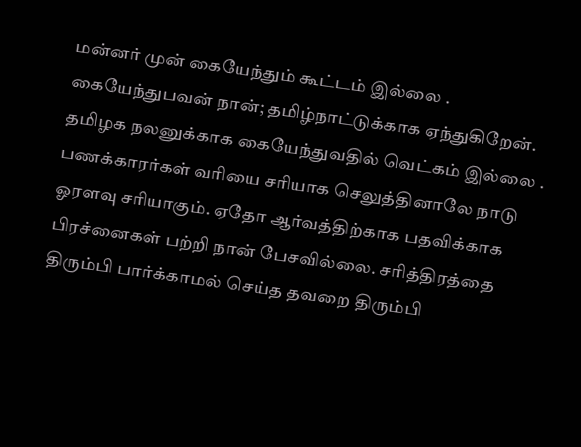மன்னர் முன் கையேந்தும் கூட்டம் இல்லை . கையேந்துபவன் நான்; தமிழ்நாட்டுக்காக ஏந்துகிறேன். தமிழக நலனுக்காக கையேந்துவதில் வெட்கம் இல்லை . பணக்காரர்கள் வரியை சரியாக செலுத்தினாலே நாடு ஓரளவு சரியாகும். ஏதோ ஆர்வத்திற்காக பதவிக்காக பிரச்னைகள் பற்றி நான் பேசவில்லை. சரித்திரத்தை திரும்பி பார்க்காமல் செய்த தவறை திரும்பி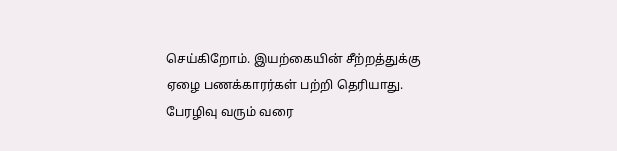செய்கிறோம். இயற்கையின் சீற்றத்துக்கு ஏழை பணக்காரர்கள் பற்றி தெரியாது. பேரழிவு வரும் வரை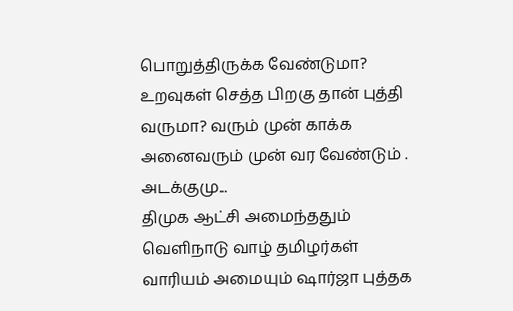பொறுத்திருக்க வேண்டுமா? உறவுகள் செத்த பிறகு தான் புத்தி வருமா? வரும் முன் காக்க அனைவரும் முன் வர வேண்டும் . அடக்குமு...
திமுக ஆட்சி அமைந்ததும் வெளிநாடு வாழ் தமிழர்கள் வாரியம் அமையும் ஷார்ஜா புத்தக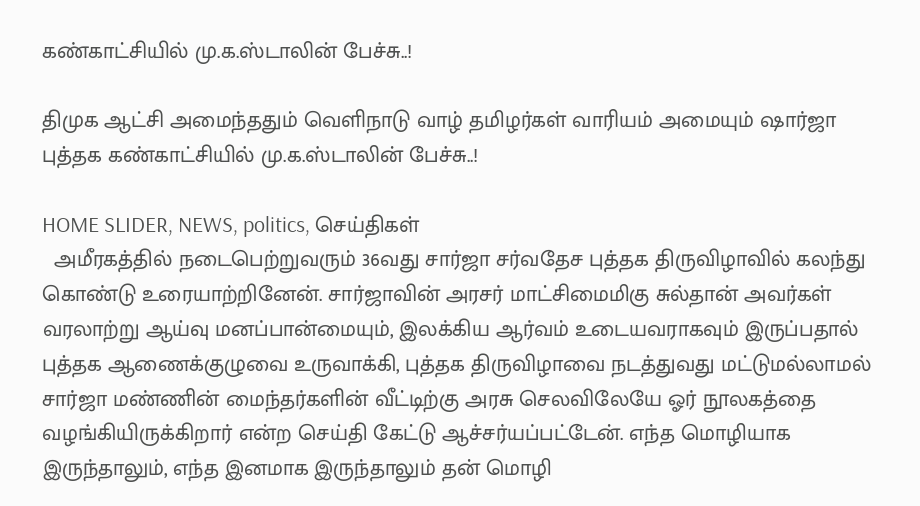கண்காட்சியில் மு.க.ஸ்டாலின் பேச்சு..!

திமுக ஆட்சி அமைந்ததும் வெளிநாடு வாழ் தமிழர்கள் வாரியம் அமையும் ஷார்ஜா புத்தக கண்காட்சியில் மு.க.ஸ்டாலின் பேச்சு..!

HOME SLIDER, NEWS, politics, செய்திகள்
  அமீரகத்தில் நடைபெற்றுவரும் 36வது சார்ஜா சர்வதேச புத்தக திருவிழாவில் கலந்து கொண்டு உரையாற்றினேன். சார்ஜாவின் அரசர் மாட்சிமைமிகு சுல்தான் அவர்கள் வரலாற்று ஆய்வு மனப்பான்மையும், இலக்கிய ஆர்வம் உடையவராகவும் இருப்பதால் புத்தக ஆணைக்குழுவை உருவாக்கி, புத்தக திருவிழாவை நடத்துவது மட்டுமல்லாமல் சார்ஜா மண்ணின் மைந்தர்களின் வீட்டிற்கு அரசு செலவிலேயே ஓர் நூலகத்தை வழங்கியிருக்கிறார் என்ற செய்தி கேட்டு ஆச்சர்யப்பட்டேன். எந்த மொழியாக இருந்தாலும், எந்த இனமாக இருந்தாலும் தன் மொழி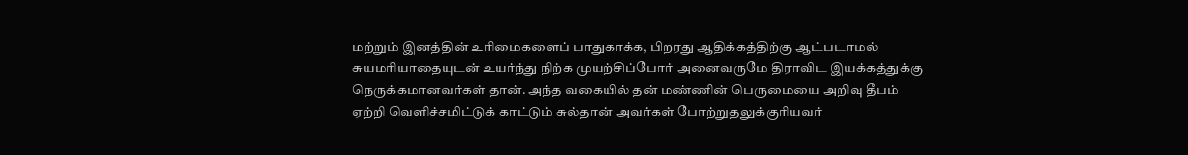மற்றும் இனத்தின் உரிமைகளைப் பாதுகாக்க, பிறரது ஆதிக்கத்திற்கு ஆட்படாமல் சுயமரியாதையுடன் உயர்ந்து நிற்க முயற்சிப்போர் அனைவருமே திராவிட இயக்கத்துக்கு நெருக்கமானவர்கள் தான். அந்த வகையில் தன் மண்ணின் பெருமையை அறிவு தீபம் ஏற்றி வெளிச்சமிட்டுக் காட்டும் சுல்தான் அவர்கள் போற்றுதலுக்குரியவர்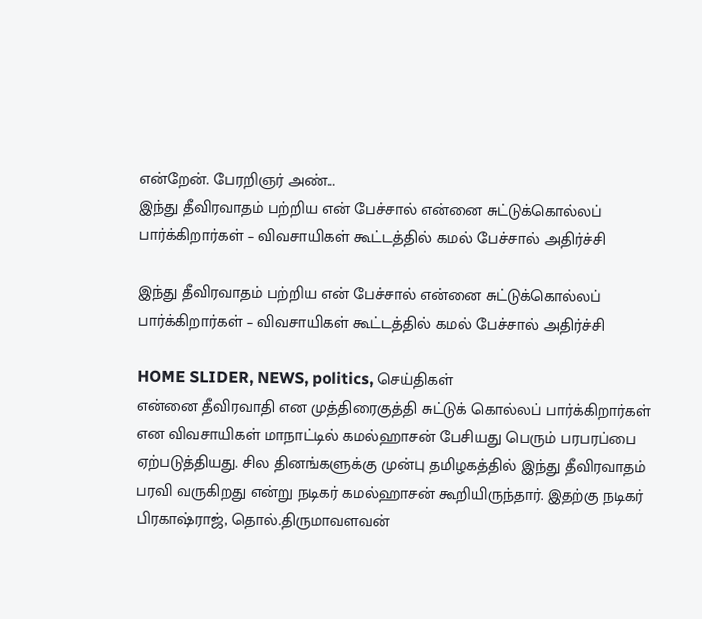என்றேன். பேரறிஞர் அண்...
இந்து தீவிரவாதம் பற்றிய என் பேச்சால் என்னை சுட்டுக்கொல்லப் பார்க்கிறார்கள் – விவசாயிகள் கூட்டத்தில் கமல் பேச்சால் அதிர்ச்சி

இந்து தீவிரவாதம் பற்றிய என் பேச்சால் என்னை சுட்டுக்கொல்லப் பார்க்கிறார்கள் – விவசாயிகள் கூட்டத்தில் கமல் பேச்சால் அதிர்ச்சி

HOME SLIDER, NEWS, politics, செய்திகள்
என்னை தீவிரவாதி என முத்திரைகுத்தி சுட்டுக் கொல்லப் பார்க்கிறார்கள் என விவசாயிகள் மாநாட்டில் கமல்ஹாசன் பேசியது பெரும் பரபரப்பை ஏற்படுத்தியது. சில தினங்களுக்கு முன்பு தமிழகத்தில் இந்து தீவிரவாதம் பரவி வருகிறது என்று நடிகர் கமல்ஹாசன் கூறியிருந்தார். இதற்கு நடிகர் பிரகாஷ்ராஜ், தொல்.திருமாவளவன்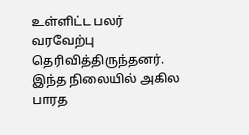உள்ளிட்ட பலர் வரவேற்பு தெரிவித்திருந்தனர். இந்த நிலையில் அகில பாரத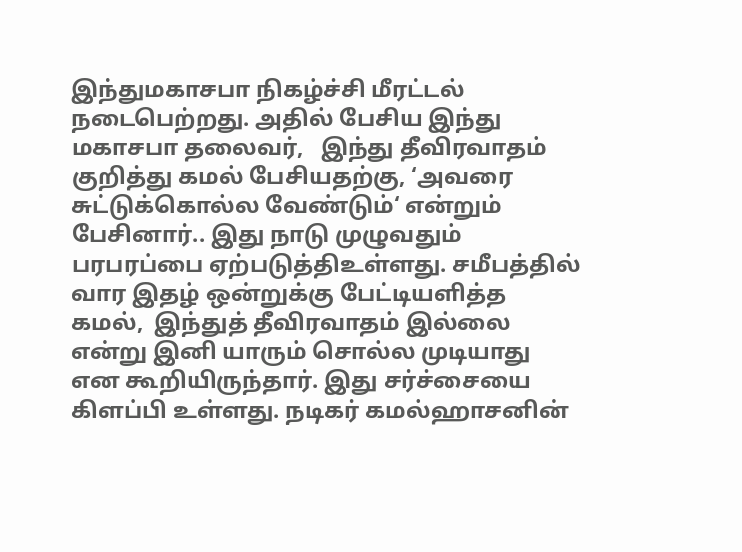இந்துமகாசபா நிகழ்ச்சி மீரட்டல் நடைபெற்றது. அதில் பேசிய இந்து மகாசபா தலைவர்,   இந்து தீவிரவாதம் குறித்து கமல் பேசியதற்கு, ‘அவரை சுட்டுக்கொல்ல வேண்டும்‘ என்றும் பேசினார்.. இது நாடு முழுவதும் பரபரப்பை ஏற்படுத்திஉள்ளது. சமீபத்தில் வார இதழ் ஒன்றுக்கு பேட்டியளித்த கமல்,  இந்துத் தீவிரவாதம் இல்லை என்று இனி யாரும் சொல்ல முடியாது என கூறியிருந்தார். இது சர்ச்சையை கிளப்பி உள்ளது. நடிகர் கமல்ஹாசனின்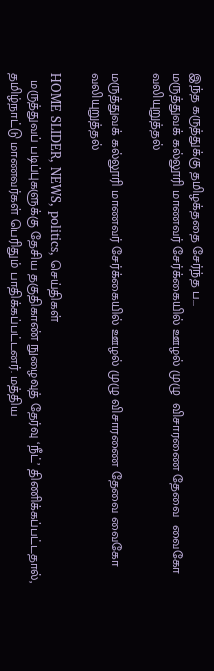இந்த கருத்துக்கு தமிழக்ததை சேர்ந்த ப...
மருத்துவக் கல்லூரி மாணவர் சேர்க்கையில் ஊழல் முழு  விசாரணை தேவை  வைகோ  வலியுறுத்தல்

மருத்துவக் கல்லூரி மாணவர் சேர்க்கையில் ஊழல் முழு விசாரணை தேவை வைகோ வலியுறுத்தல்

HOME SLIDER, NEWS, politics, செய்திகள்
  மருத்துவப் படிப்புகளுக்கு தேசிய தகுதிகாண் நுழைவுத் தேர்வு ‘நீட்’ திணிக்கப்பட்டதால், தமிழ்நாட்டு மாணவர்கள் பெரிதும் பாதிக்கப்பட்டனர். மத்திய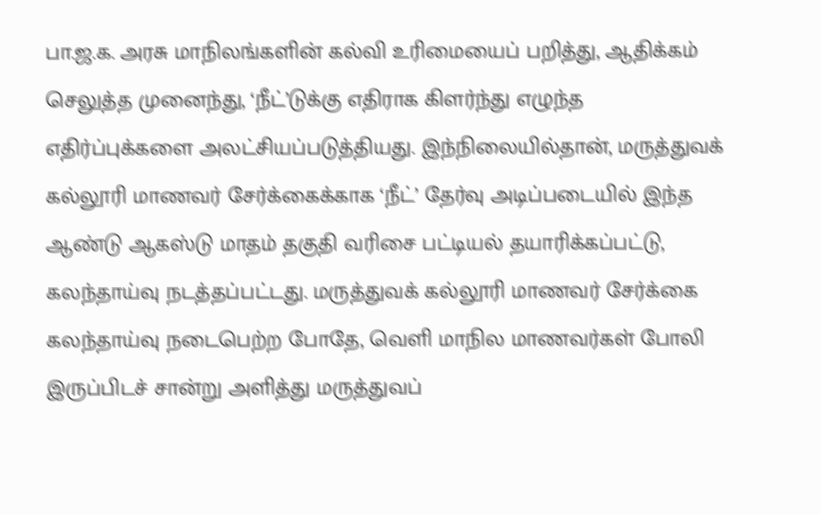பா.ஜ.க. அரசு மாநிலங்களின் கல்வி உரிமையைப் பறித்து, ஆதிக்கம் செலுத்த முனைந்து, ‘நீட்’டுக்கு எதிராக கிளர்ந்து எழுந்த எதிர்ப்புக்களை அலட்சியப்படுத்தியது. இந்நிலையில்தான், மருத்துவக் கல்லூரி மாணவர் சேர்க்கைக்காக ‘நீட்’ தேர்வு அடிப்படையில் இந்த ஆண்டு ஆகஸ்டு மாதம் தகுதி வரிசை பட்டியல் தயாரிக்கப்பட்டு, கலந்தாய்வு நடத்தப்பட்டது. மருத்துவக் கல்லூரி மாணவர் சேர்க்கை கலந்தாய்வு நடைபெற்ற போதே, வெளி மாநில மாணவர்கள் போலி இருப்பிடச் சான்று அளித்து மருத்துவப்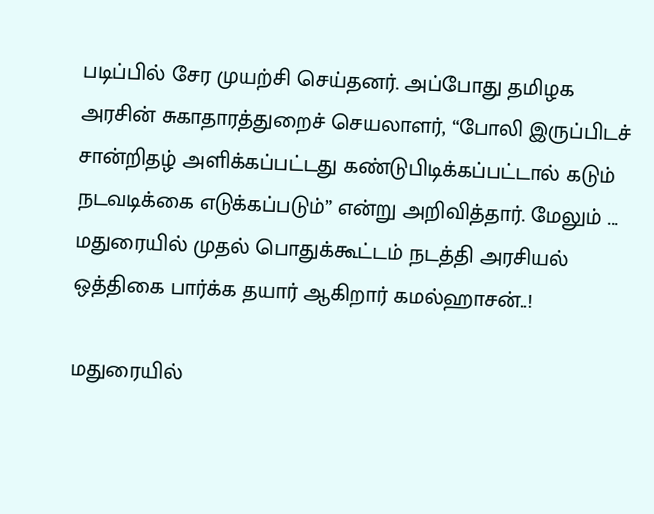படிப்பில் சேர முயற்சி செய்தனர். அப்போது தமிழக அரசின் சுகாதாரத்துறைச் செயலாளர், “போலி இருப்பிடச் சான்றிதழ் அளிக்கப்பட்டது கண்டுபிடிக்கப்பட்டால் கடும் நடவடிக்கை எடுக்கப்படும்” என்று அறிவித்தார். மேலும் ...
மதுரையில் முதல் பொதுக்கூட்டம் நடத்தி அரசியல் ஒத்திகை பார்க்க தயார் ஆகிறார் கமல்ஹாசன்..!

மதுரையில்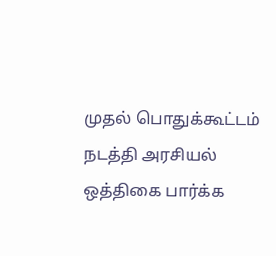முதல் பொதுக்கூட்டம் நடத்தி அரசியல் ஒத்திகை பார்க்க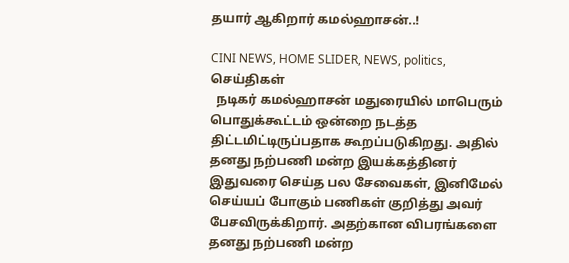தயார் ஆகிறார் கமல்ஹாசன்..!

CINI NEWS, HOME SLIDER, NEWS, politics, செய்திகள்
  நடிகர் கமல்ஹாசன் மதுரையில் மாபெரும் பொதுக்கூட்டம் ஒன்றை நடத்த திட்டமிட்டிருப்பதாக கூறப்படுகிறது. அதில் தனது நற்பணி மன்ற இயக்கத்தினர் இதுவரை செய்த பல சேவைகள், இனிமேல் செய்யப் போகும் பணிகள் குறித்து அவர் பேசவிருக்கிறார். அதற்கான விபரங்களை தனது நற்பணி மன்ற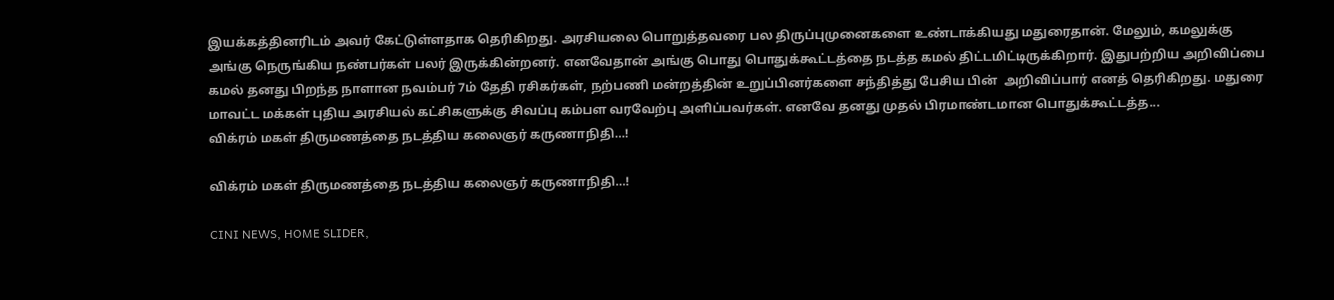இயக்கத்தினரிடம் அவர் கேட்டுள்ளதாக தெரிகிறது. அரசியலை பொறுத்தவரை பல திருப்புமுனைகளை உண்டாக்கியது மதுரைதான். மேலும், கமலுக்கு அங்கு நெருங்கிய நண்பர்கள் பலர் இருக்கின்றனர். எனவேதான் அங்கு பொது பொதுக்கூட்டத்தை நடத்த கமல் திட்டமிட்டிருக்கிறார். இதுபற்றிய அறிவிப்பை கமல் தனது பிறந்த நாளான நவம்பர் 7ம் தேதி ரசிகர்கள், நற்பணி மன்றத்தின் உறுப்பினர்களை சந்தித்து பேசிய பின்  அறிவிப்பார் எனத் தெரிகிறது. மதுரை மாவட்ட மக்கள் புதிய அரசியல் கட்சிகளுக்கு சிவப்பு கம்பள வரவேற்பு அளிப்பவர்கள். எனவே தனது முதல் பிரமாண்டமான பொதுக்கூட்டத்த...
விக்ரம் மகள் திருமணத்தை நடத்திய கலைஞர் கருணாநிதி…!

விக்ரம் மகள் திருமணத்தை நடத்திய கலைஞர் கருணாநிதி…!

CINI NEWS, HOME SLIDER,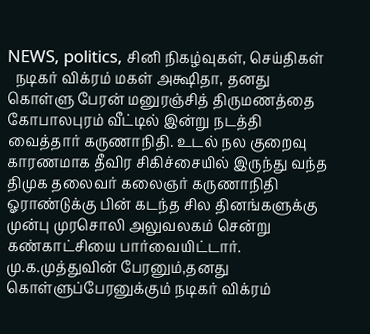NEWS, politics, சினி நிகழ்வுகள், செய்திகள்
  நடிகர் விக்ரம் மகள் அக்ஷிதா, தனது கொள்ளு பேரன் மனுரஞ்சித் திருமணத்தை கோபாலபுரம் வீட்டில் இன்று நடத்தி வைத்தார் கருணாநிதி. உடல் நல குறைவு காரணமாக தீவிர சிகிச்சையில் இருந்து வந்த திமுக தலைவர் கலைஞர் கருணாநிதி ஓராண்டுக்கு பின் கடந்த சில தினங்களுக்கு முன்பு முரசொலி அலுவலகம் சென்று கண்காட்சியை பார்வையிட்டார். மு.க.முத்துவின் பேரனும்,தனது கொள்ளுப்பேரனுக்கும் நடிகர் விக்ரம்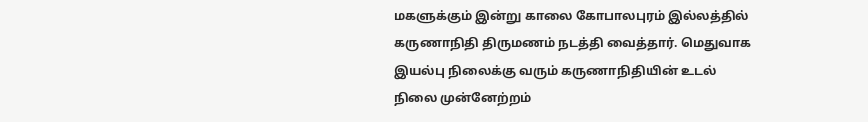மகளுக்கும் இன்று காலை கோபாலபுரம் இல்லத்தில் கருணாநிதி திருமணம் நடத்தி வைத்தார். மெதுவாக இயல்பு நிலைக்கு வரும் கருணாநிதியின் உடல் நிலை முன்னேற்றம்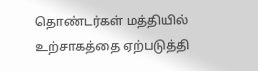தொண்டர்கள் மத்தியில் உற்சாகத்தை ஏற்படுத்தி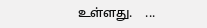உள்ளது.    ...